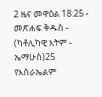2 ዜና መዋዕል 18:25 - መጽሐፍ ቅዱስ - (ካቶሊካዊ እትም - ኤማሁስ)25 የእስራኤልም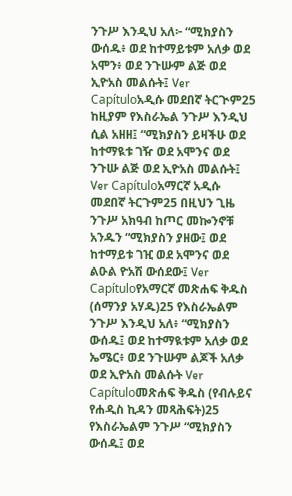ንጉሥ እንዲህ አለ፦ “ሚክያስን ውሰዱ፥ ወደ ከተማይቱም አለቃ ወደ አሞን፥ ወደ ንጉሡም ልጅ ወደ ኢዮአስ መልሱት፤ Ver Capítuloአዲሱ መደበኛ ትርጒም25 ከዚያም የእስራኤል ንጉሥ እንዲህ ሲል አዘዘ፤ “ሚክያስን ይዛችሁ ወደ ከተማዪቱ ገዥ ወደ አሞንና ወደ ንጉሡ ልጅ ወደ ኢዮአስ መልሱት፤ Ver Capítuloአማርኛ አዲሱ መደበኛ ትርጉም25 በዚህን ጊዜ ንጉሥ አክዓብ ከጦር መኰንኖቹ አንዱን “ሚክያስን ያዘው፤ ወደ ከተማይቱ ገዢ ወደ አሞንና ወደ ልዑል ዮአሽ ውሰደው፤ Ver Capítuloየአማርኛ መጽሐፍ ቅዱስ (ሰማንያ አሃዱ)25 የእስራኤልም ንጉሥ እንዲህ አለ፥ “ሚክያስን ውሰዱ፤ ወደ ከተማዪቱም አለቃ ወደ ኤሜር፥ ወደ ንጉሡም ልጆች አለቃ ወደ ኢዮአስ መልሱት Ver Capítuloመጽሐፍ ቅዱስ (የብሉይና የሐዲስ ኪዳን መጻሕፍት)25 የእስራኤልም ንጉሥ “ሚክያስን ውሰዱ፤ ወደ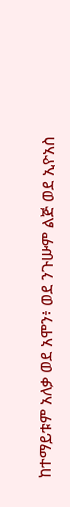ከተማይቱም አለቃ ወደ አሞን፥ ወደ ንጉሡም ልጅ ወደ ኢዮአስ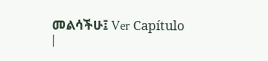መልሳችሁ፤ Ver Capítulo |